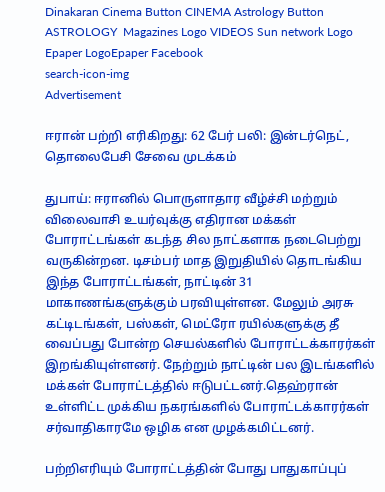Dinakaran Cinema Button CINEMA Astrology Button ASTROLOGY  Magazines Logo VIDEOS Sun network Logo Epaper LogoEpaper Facebook
search-icon-img
Advertisement

ஈரான் பற்றி எரிகிறது: 62 பேர் பலி: இன்டர்நெட், தொலைபேசி சேவை முடக்கம்

துபாய்: ஈரானில் பொருளாதார வீழ்ச்சி மற்றும் விலைவாசி உயர்வுக்கு எதிரான மக்கள் போராட்டங்கள் கடந்த சில நாட்களாக நடைபெற்று வருகின்றன. டிசம்பர் மாத இறுதியில் தொடங்கிய இந்த போராட்டங்கள், நாட்டின் 31 மாகாணங்களுக்கும் பரவியுள்ளன. மேலும் அரசு கட்டிடங்கள், பஸ்கள், மெட்ரோ ரயில்களுக்கு தீ வைப்பது போன்ற செயல்களில் போராட்டக்காரர்கள் இறங்கியுள்ளனர். நேற்றும் நாட்டின் பல இடங்களில் மக்கள் போராட்டத்தில் ஈடுபட்டனர்.தெஹ்ரான் உள்ளிட்ட முக்கிய நகரங்களில் போராட்டக்காரர்கள் சர்வாதிகாரமே ஒழிக என முழக்கமிட்டனர்.

பற்றிஎரியும் போராட்டத்தின் போது பாதுகாப்புப்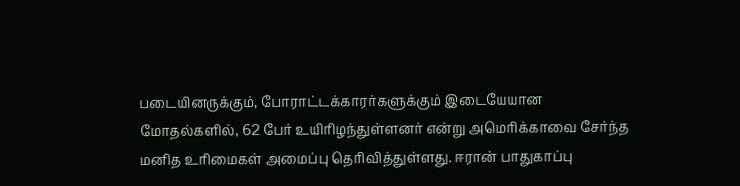படையினருக்கும், போராட்டக்காரர்களுக்கும் இடையேயான மோதல்களில், 62 பேர் உயிரிழந்துள்ளனர் என்று அமெரிக்காவை சேர்ந்த மனித உரிமைகள் அமைப்பு தெரிவித்துள்ளது. ஈரான் பாதுகாப்பு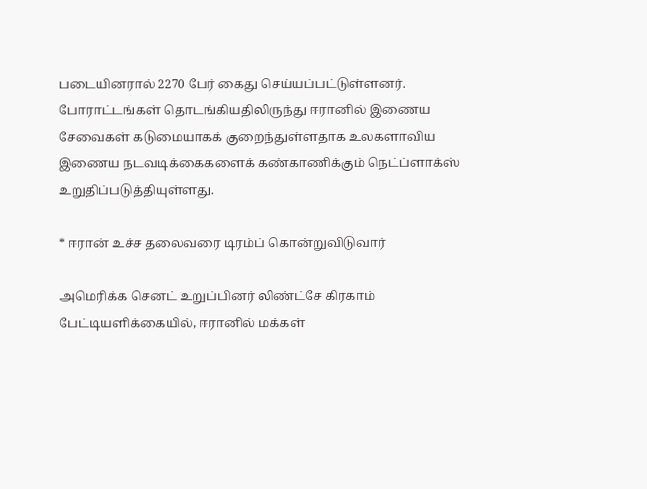படையினரால் 2270 பேர் கைது செய்யப்பட்டுள்ளனர். போராட்டங்கள் தொடங்கியதிலிருந்து ஈரானில் இணைய சேவைகள் கடுமையாகக் குறைந்துள்ளதாக உலகளாவிய இணைய நடவடிக்கைகளைக் கண்காணிக்கும் நெட்ப்ளாக்ஸ் உறுதிப்படுத்தியுள்ளது.

* ஈரான் உச்ச தலைவரை டிரம்ப் கொன்றுவிடுவார்

அமெரிக்க செனட் உறுப்பினர் லிண்ட்சே கிரகாம் பேட்டியளிக்கையில், ஈரானில் மக்கள்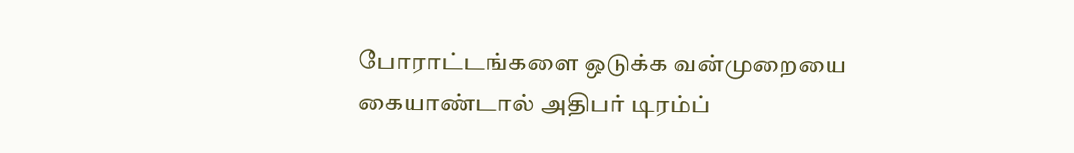போராட்டங்களை ஒடுக்க வன்முறையை கையாண்டால் அதிபர் டிரம்ப்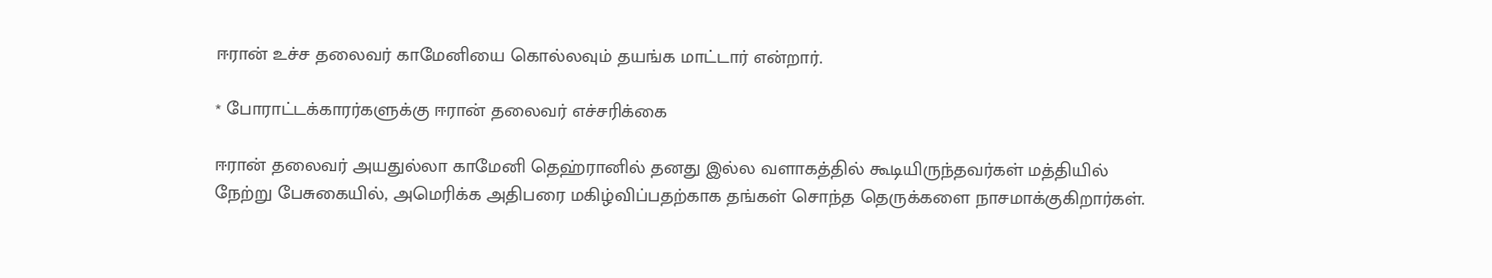ஈரான் உச்ச தலைவர் காமேனியை கொல்லவும் தயங்க மாட்டார் என்றார்.

* போராட்டக்காரர்களுக்கு ஈரான் தலைவர் எச்சரிக்கை

ஈரான் தலைவர் அயதுல்லா காமேனி தெஹ்ரானில் தனது இல்ல வளாகத்தில் கூடியிருந்தவர்கள் மத்தியில் நேற்று பேசுகையில், அமெரிக்க அதிபரை மகிழ்விப்பதற்காக தங்கள் சொந்த தெருக்களை நாசமாக்குகிறார்கள்.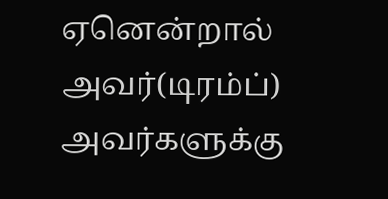ஏனென்றால் அவர்(டிரம்ப்) அவர்களுக்கு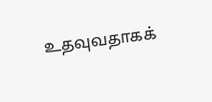உதவுவதாகக்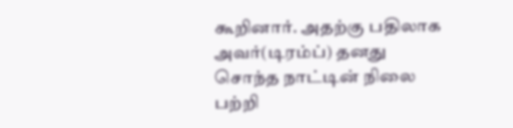கூறினார். அதற்கு பதிலாக அவர்(டிரம்ப்) தனது சொந்த நாட்டின் நிலை பற்றி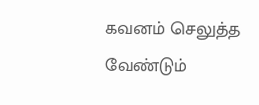கவனம் செலுத்த வேண்டும்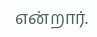என்றார்.